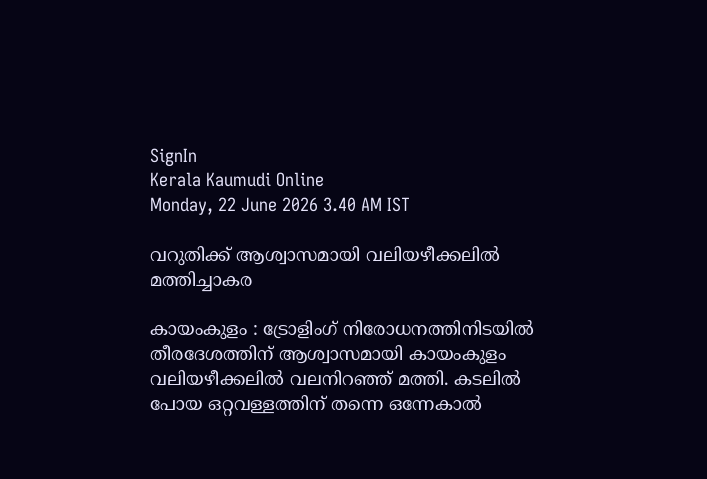SignIn
Kerala Kaumudi Online
Monday, 22 June 2026 3.40 AM IST

വറുതിക്ക് ആശ്വാസമായി വലിയഴീക്കലിൽ മത്തിച്ചാകര

കായംകുളം : ട്രോളിംഗ് നിരോധനത്തിനിടയിൽ തീരദേശത്തിന് ആശ്വാസമായി കായംകുളം വലിയഴീക്കലിൽ വലനിറഞ്ഞ് മത്തി. കടലിൽ പോയ ഒറ്റവള്ളത്തിന് തന്നെ ഒന്നേകാൽ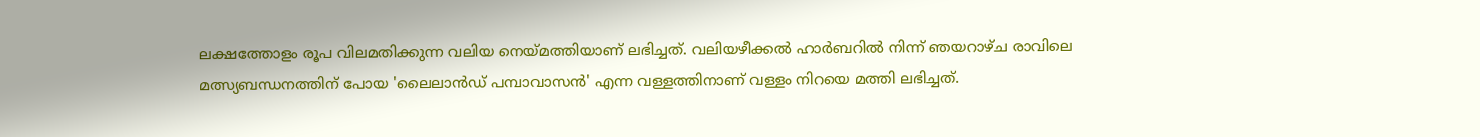ലക്ഷത്തോളം രൂപ വിലമതിക്കുന്ന വലിയ നെയ്മത്തിയാണ് ലഭിച്ചത്. വലിയഴീക്കൽ ഹാർബറിൽ നിന്ന് ഞയറാഴ്ച രാവിലെ മത്സ്യബന്ധനത്തിന് പോയ 'ലൈലാൻഡ് പമ്പാവാസൻ' എന്ന വള്ളത്തിനാണ് വള്ളം നിറയെ മത്തി ലഭിച്ചത്.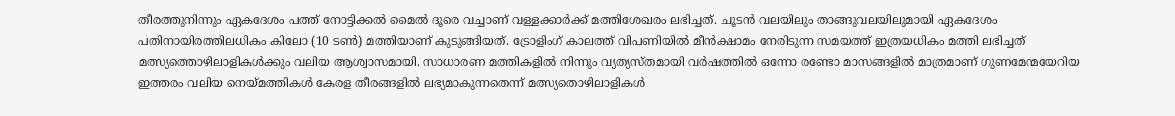തീരത്തുനിന്നും ഏകദേശം പത്ത് നോട്ടിക്കൽ മൈൽ ദൂരെ വച്ചാണ് വള്ളക്കാർക്ക് മത്തിശേഖരം ലഭിച്ചത്. ചൂടൻ വലയിലും താങ്ങുവലയിലുമായി ഏകദേശം പതിനായിരത്തിലധികം കിലോ (10 ടൺ) മത്തിയാണ് കുടുങ്ങിയത്. ട്രോളിംഗ് കാലത്ത് വിപണിയിൽ മീൻക്ഷാമം നേരിടുന്ന സമയത്ത് ഇത്രയധികം മത്തി ലഭിച്ചത് മത്സ്യത്തൊഴിലാളികൾക്കും വലിയ ആശ്വാസമായി. സാധാരണ മത്തികളിൽ നിന്നും വ്യത്യസ്തമായി വർഷത്തിൽ ഒന്നോ രണ്ടോ മാസങ്ങളിൽ മാത്രമാണ് ഗുണമേന്മയേറിയ ഇത്തരം വലിയ നെയ്മത്തികൾ കേരള തീരങ്ങളിൽ ലഭ്യമാകുന്നതെന്ന് മത്സ്യതൊഴിലാളികൾ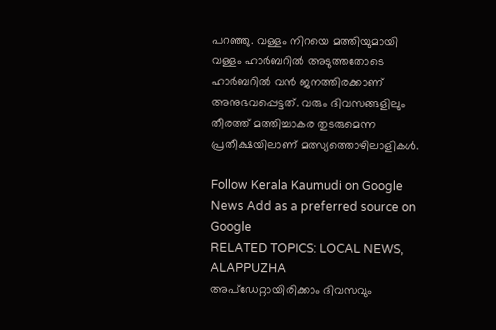പറഞ്ഞു. വള്ളം നിറയെ മത്തിയുമായി വള്ളം ഹാർബറിൽ അടുത്തതോടെ ഹാർബറിൽ വൻ ജനത്തിരക്കാണ് അനുഭവപ്പെട്ടത്. വരും ദിവസങ്ങളിലും തീരത്ത് മത്തിച്ചാകര തുടരുമെന്ന പ്രതീക്ഷയിലാണ് മത്സ്യത്തൊഴിലാളികൾ.

Follow Kerala Kaumudi on Google News Add as a preferred source on Google
RELATED TOPICS: LOCAL NEWS, ALAPPUZHA
അപ്ഡേറ്റായിരിക്കാം ദിവസവും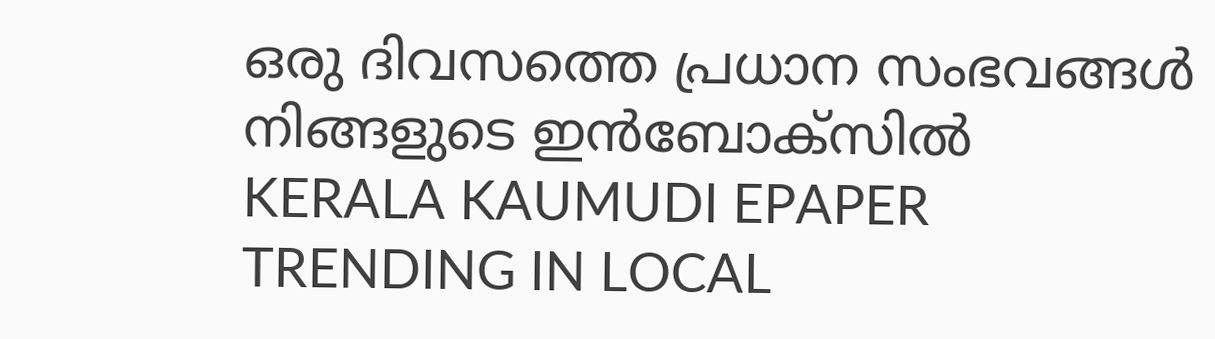ഒരു ദിവസത്തെ പ്രധാന സംഭവങ്ങൾ നിങ്ങളുടെ ഇൻബോക്സിൽ
KERALA KAUMUDI EPAPER
TRENDING IN LOCAL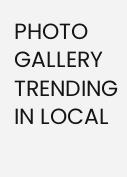PHOTO GALLERY
TRENDING IN LOCAL